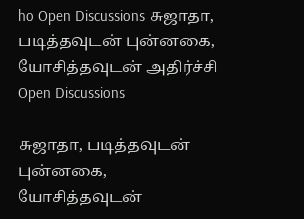ho Open Discussions சுஜாதா, படித்தவுடன் புன்னகை, யோசித்தவுடன் அதிர்ச்சி
Open Discussions

சுஜாதா, படித்தவுடன் புன்னகை, யோசித்தவுடன்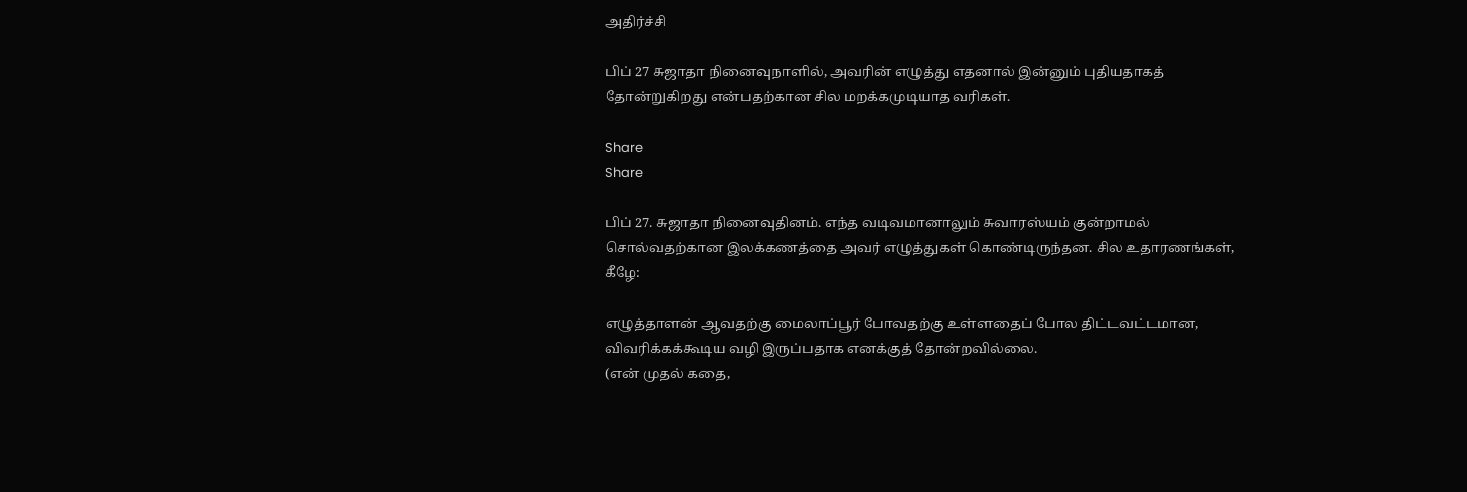அதிர்ச்சி

பிப் 27 சுஜாதா நினைவுநாளில், அவரின் எழுத்து எதனால் இன்னும் புதியதாகத் தோன்றுகிறது என்பதற்கான சில மறக்கமுடியாத வரிகள்.

Share
Share

பிப் 27. சுஜாதா நினைவுதினம். எந்த வடிவமானாலும் சுவாரஸ்யம் குன்றாமல் சொல்வதற்கான இலக்கணத்தை அவர் எழுத்துகள் கொண்டிருந்தன. சில உதாரணங்கள், கீழே:

எழுத்தாளன் ஆவதற்கு மைலாப்பூர் போவதற்கு உள்ளதைப் போல திட்டவட்டமான, விவரிக்கக்கூடிய வழி இருப்பதாக எனக்குத் தோன்றவில்லை.
(என் முதல் கதை,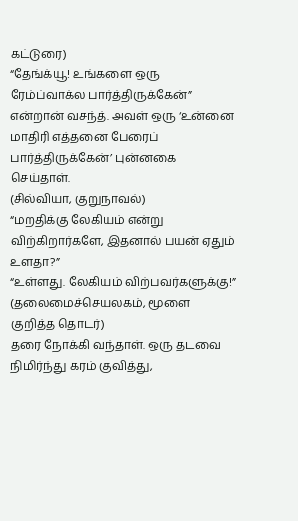கட்டுரை)
“தேங்க்யூ! உங்களை ஒரு ரேம்ப்வாக்ல பார்த்திருக்கேன்” என்றான் வசந்த். அவள் ஒரு ‘உன்னை மாதிரி எத்தனை பேரைப் பார்த்திருக்கேன்’ புன்னகை செய்தாள்.
(சில்வியா, குறுநாவல்)
“மறதிக்கு லேகியம் என்று விற்கிறார்களே, இதனால் பயன் ஏதும் உளதா?”
“உள்ளது. லேகியம் விற்பவர்களுக்கு!”
(தலைமைச்செயலகம், மூளை குறித்த தொடர்)
தரை நோக்கி வந்தாள். ஒரு தடவை நிமிர்ந்து கரம் குவித்து,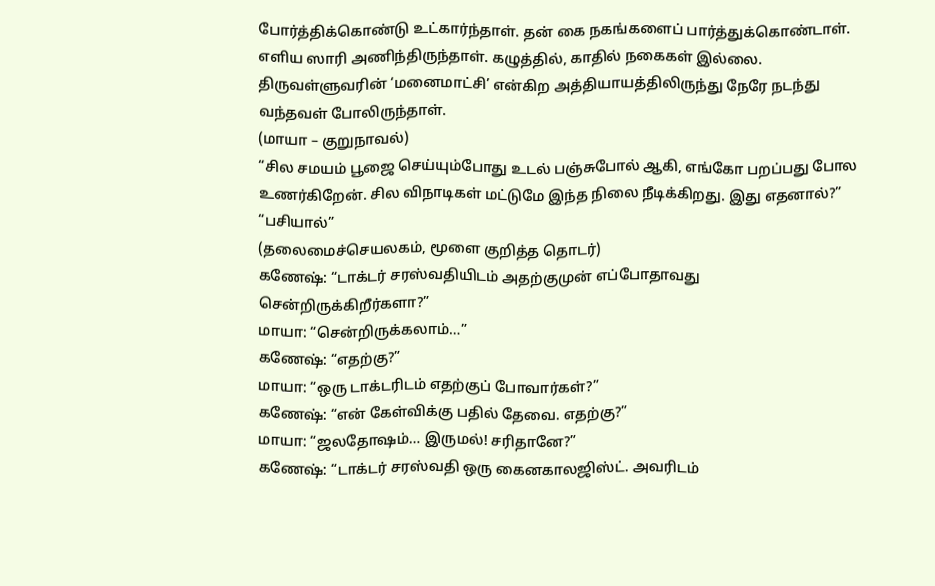போர்த்திக்கொண்டு உட்கார்ந்தாள். தன் கை நகங்களைப் பார்த்துக்கொண்டாள். எளிய ஸாரி அணிந்திருந்தாள். கழுத்தில், காதில் நகைகள் இல்லை. திருவள்ளுவரின் ‘மனைமாட்சி’ என்கிற அத்தியாயத்திலிருந்து நேரே நடந்து வந்தவள் போலிருந்தாள்.
(மாயா – குறுநாவல்)
“சில சமயம் பூஜை செய்யும்போது உடல் பஞ்சுபோல் ஆகி, எங்கோ பறப்பது போல உணர்கிறேன். சில விநாடிகள் மட்டுமே இந்த நிலை நீடிக்கிறது. இது எதனால்?”
“பசியால்”
(தலைமைச்செயலகம், மூளை குறித்த தொடர்)
கணேஷ்: “டாக்டர் சரஸ்வதியிடம் அதற்குமுன் எப்போதாவது சென்றிருக்கிறீர்களா?”
மாயா: “சென்றிருக்கலாம்…”
கணேஷ்: “எதற்கு?”
மாயா: “ஒரு டாக்டரிடம் எதற்குப் போவார்கள்?”
கணேஷ்: “என் கேள்விக்கு பதில் தேவை. எதற்கு?”
மாயா: “ஜலதோஷம்… இருமல்! சரிதானே?”
கணேஷ்: “டாக்டர் சரஸ்வதி ஒரு கைனகாலஜிஸ்ட். அவரிடம்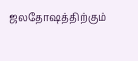ஜலதோஷத்திற்கும்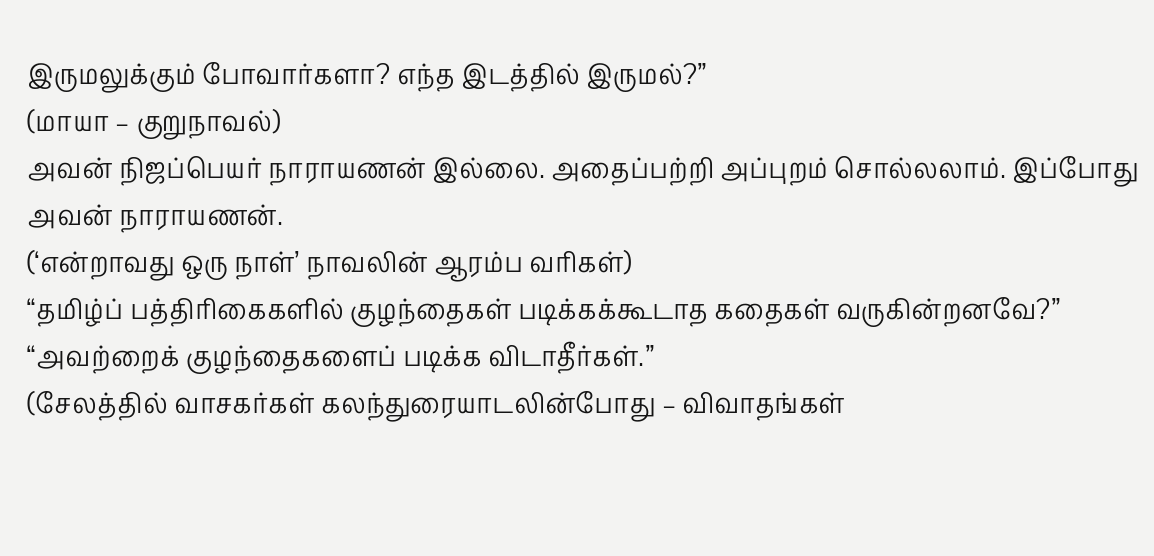இருமலுக்கும் போவார்களா? எந்த இடத்தில் இருமல்?”
(மாயா – குறுநாவல்)
அவன் நிஜப்பெயர் நாராயணன் இல்லை. அதைப்பற்றி அப்புறம் சொல்லலாம். இப்போது அவன் நாராயணன்.
(‘என்றாவது ஒரு நாள்’ நாவலின் ஆரம்ப வரிகள்)
“தமிழ்ப் பத்திரிகைகளில் குழந்தைகள் படிக்கக்கூடாத கதைகள் வருகின்றனவே?”
“அவற்றைக் குழந்தைகளைப் படிக்க விடாதீர்கள்.”
(சேலத்தில் வாசகர்கள் கலந்துரையாடலின்போது – விவாதங்கள்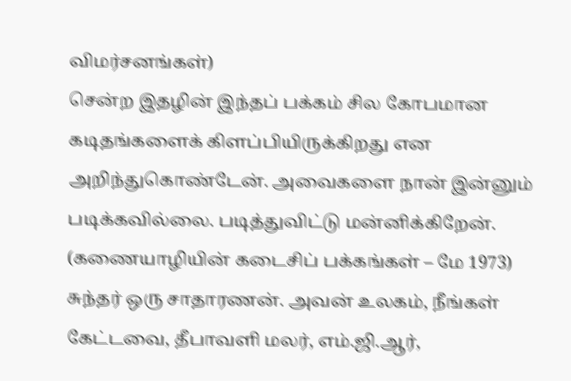விமர்சனங்கள்)
சென்ற இதழின் இந்தப் பக்கம் சில கோபமான கடிதங்களைக் கிளப்பியிருக்கிறது என அறிந்துகொண்டேன். அவைகளை நான் இன்னும் படிக்கவில்லை. படித்துவிட்டு மன்னிக்கிறேன்.
(கணையாழியின் கடைசிப் பக்கங்கள் – மே 1973)
சுந்தர் ஒரு சாதாரணன். அவன் உலகம், நீங்கள் கேட்டவை, தீபாவளி மலர், எம்.ஜி.ஆர்,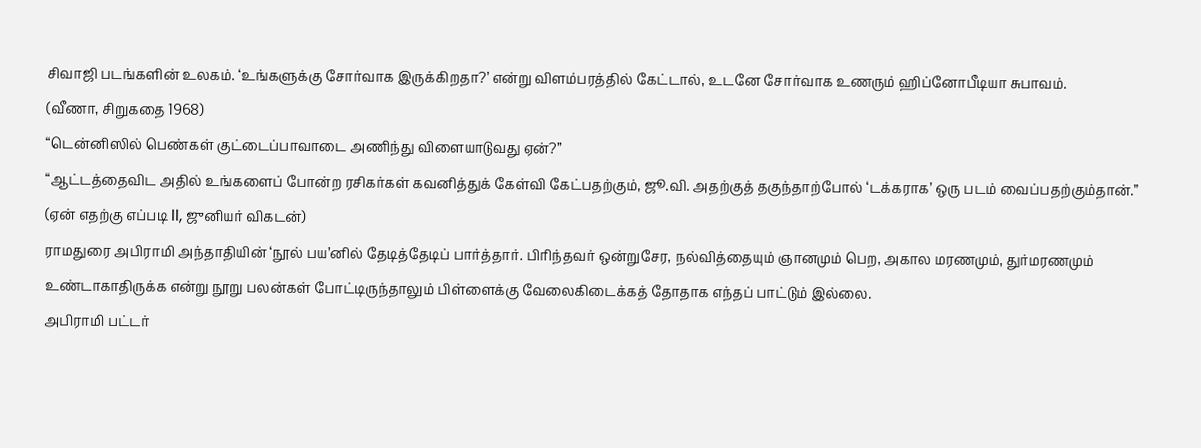சிவாஜி படங்களின் உலகம். ‘உங்களுக்கு சோர்வாக இருக்கிறதா?’ என்று விளம்பரத்தில் கேட்டால், உடனே சோர்வாக உணரும் ஹிப்னோபீடியா சுபாவம்.
(வீணா, சிறுகதை 1968)
“டென்னிஸில் பெண்கள் குட்டைப்பாவாடை அணிந்து விளையாடுவது ஏன்?”
“ஆட்டத்தைவிட அதில் உங்களைப் போன்ற ரசிகர்கள் கவனித்துக் கேள்வி கேட்பதற்கும், ஜூ.வி. அதற்குத் தகுந்தாற்போல் ‘டக்கராக’ ஒரு படம் வைப்பதற்கும்தான்.”
(ஏன் எதற்கு எப்படி II, ஜுனியர் விகடன்)
ராமதுரை அபிராமி அந்தாதியின் ‘நூல் பய’னில் தேடித்தேடிப் பார்த்தார். பிரிந்தவர் ஒன்றுசேர, நல்வித்தையும் ஞானமும் பெற, அகால மரணமும், துர்மரணமும் உண்டாகாதிருக்க என்று நூறு பலன்கள் போட்டிருந்தாலும் பிள்ளைக்கு வேலைகிடைக்கத் தோதாக எந்தப் பாட்டும் இல்லை.
அபிராமி பட்டர்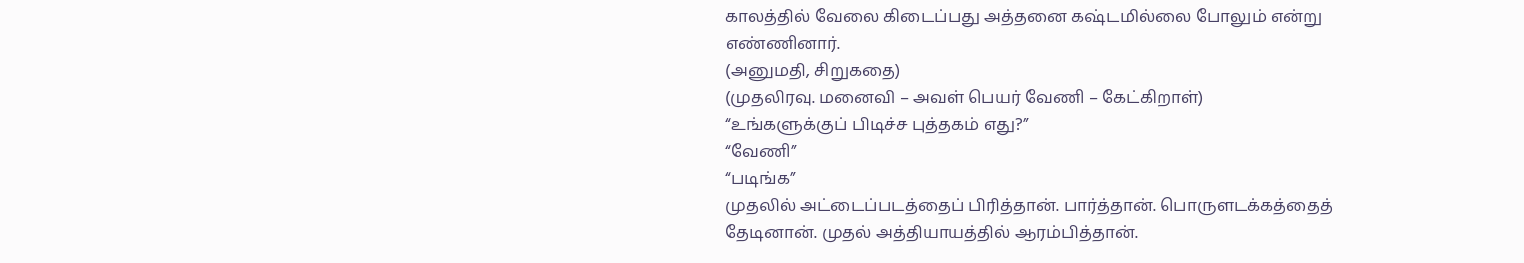காலத்தில் வேலை கிடைப்பது அத்தனை கஷ்டமில்லை போலும் என்று எண்ணினார்.
(அனுமதி, சிறுகதை)
(முதலிரவு. மனைவி – அவள் பெயர் வேணி – கேட்கிறாள்)
“உங்களுக்குப் பிடிச்ச புத்தகம் எது?”
“வேணி”
“படிங்க”
முதலில் அட்டைப்படத்தைப் பிரித்தான். பார்த்தான். பொருளடக்கத்தைத் தேடினான். முதல் அத்தியாயத்தில் ஆரம்பித்தான்.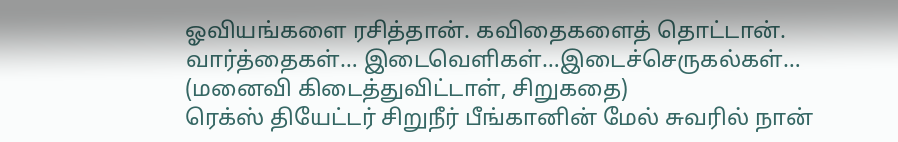ஓவியங்களை ரசித்தான். கவிதைகளைத் தொட்டான். வார்த்தைகள்… இடைவெளிகள்…இடைச்செருகல்கள்…
(மனைவி கிடைத்துவிட்டாள், சிறுகதை)
ரெக்ஸ் தியேட்டர் சிறுநீர் பீங்கானின் மேல் சுவரில் நான்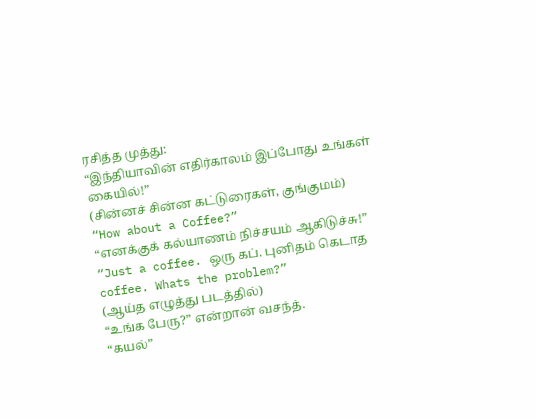ரசித்த முத்து:
“இந்தியாவின் எதிர்காலம் இப்போது உங்கள் கையில்!”
(சின்னச் சின்ன கட்டுரைகள், குங்குமம்)
“How about a Coffee?”
“எனக்குக் கல்யாணம் நிச்சயம் ஆகிடுச்சு!”
“Just a coffee. ஒரு கப். புனிதம் கெடாத coffee. Whats the problem?”
(ஆய்த எழுத்து படத்தில்)
“உங்க பேரு?” என்றான் வசந்த்.
“கயல்”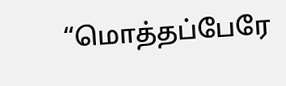“மொத்தப்பேரே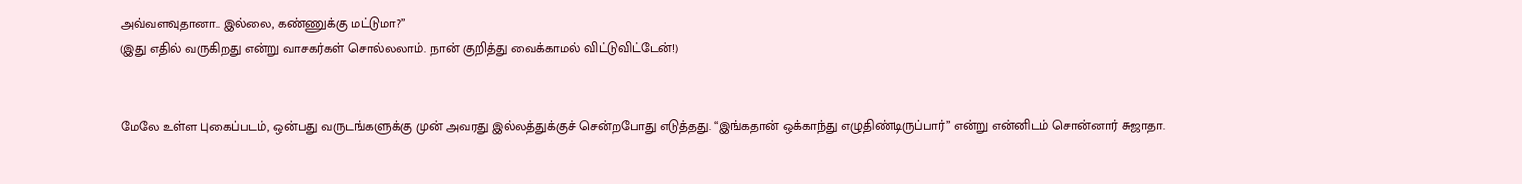அவ்வளவுதானா.. இல்லை, கண்ணுக்கு மட்டுமா?”
(இது எதில் வருகிறது என்று வாசகர்கள் சொல்லலாம். நான் குறித்து வைக்காமல் விட்டுவிட்டேன்!)


மேலே உள்ள புகைப்படம், ஒன்பது வருடங்களுக்கு முன் அவரது இல்லத்துக்குச் சென்றபோது எடுத்தது. “இங்கதான் ஒக்காந்து எழுதிண்டிருப்பார்” என்று என்னிடம் சொன்னார் சுஜாதா.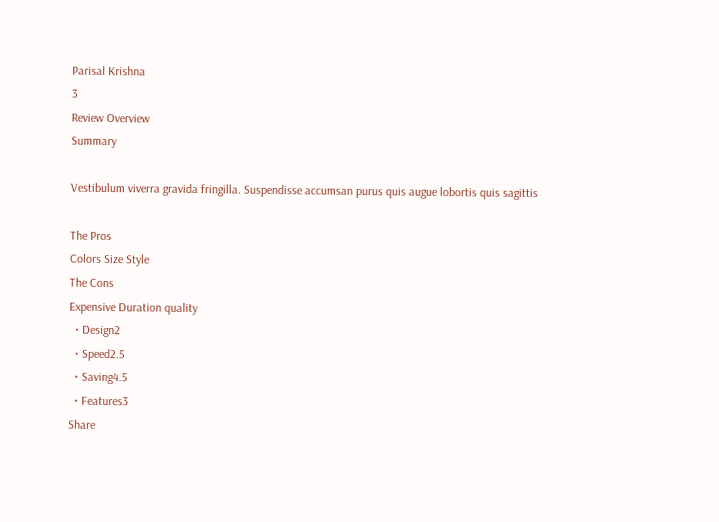Parisal Krishna
3
Review Overview
Summary

Vestibulum viverra gravida fringilla. Suspendisse accumsan purus quis augue lobortis quis sagittis

The Pros
Colors Size Style
The Cons
Expensive Duration quality
  • Design2
  • Speed2.5
  • Saving4.5
  • Features3
Share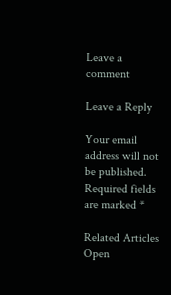Leave a comment

Leave a Reply

Your email address will not be published. Required fields are marked *

Related Articles
Open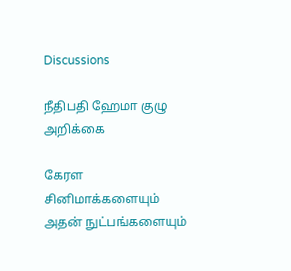Discussions

நீதிபதி ஹேமா குழு அறிக்கை

கேரள சினிமாக்களையும் அதன் நுட்பங்களையும்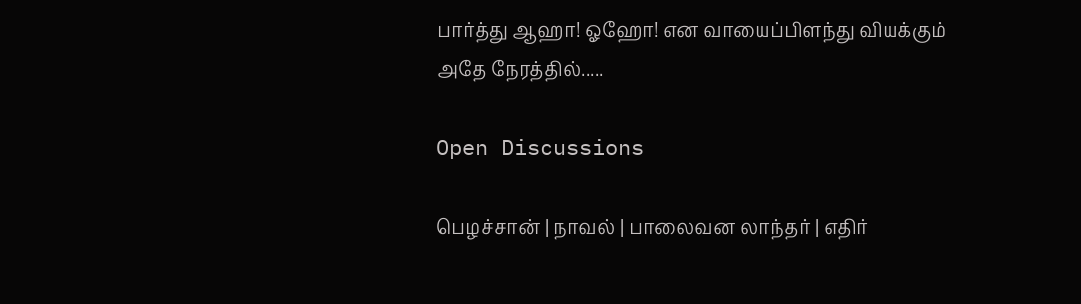பார்த்து ஆஹா! ஓஹோ! என வாயைப்பிளந்து வியக்கும் அதே நேரத்தில்.....

Open Discussions

பெழச்சான் | நாவல் | பாலைவன லாந்தர் | எதிர்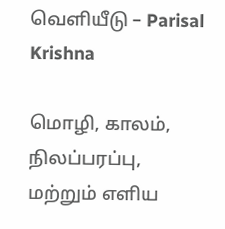வெளியீடு – Parisal Krishna

மொழி, காலம், நிலப்பரப்பு, மற்றும் எளிய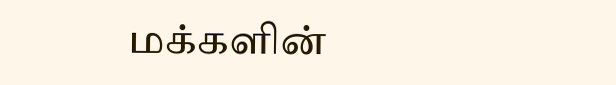மக்களின்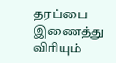தரப்பை இணைத்து விரியும்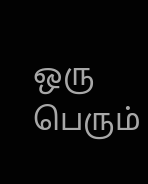ஒரு பெரும்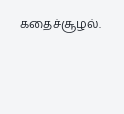கதைச்சூழல்.